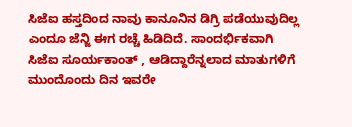ಸಿಜೆಐ ಹಸ್ತದಿಂದ ನಾವು ಕಾನೂನಿನ ಡಿಗ್ರಿ ಪಡೆಯುವುದಿಲ್ಲ ಎಂದೂ ಜೆನ್ಜಿ ಈಗ ರಚ್ಚೆ ಹಿಡಿದಿದೆ. ಸಾಂದರ್ಭಿಕವಾಗಿ ಸಿಜೆಐ ಸೂರ್ಯಕಾಂತ್ , ಆಡಿದ್ದಾರೆನ್ನಲಾದ ಮಾತುಗಳಿಗೆ ಮುಂದೊಂದು ದಿನ ಇವರೇ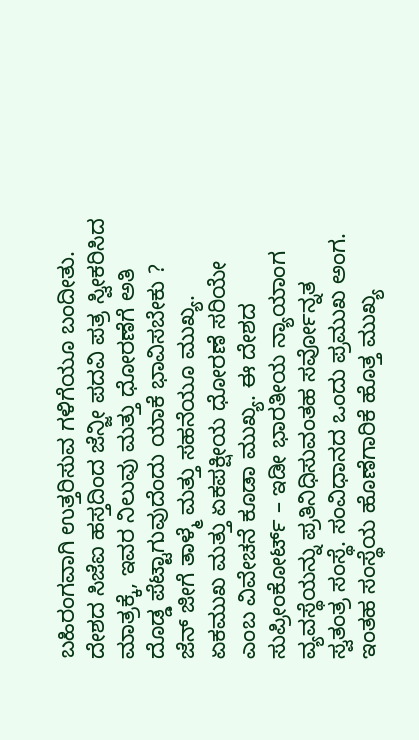ಬಹಿರಂಗವಾಗಿ ಉತ್ತರಿಸುವ ಗಳಿಗೆಯೂ ಬಂದೀತು. ದೇಶದ ಸಿಜೆಐ ಹಸ್ತದಿಂದ ಜೆನ್ಜೀ ಪದವಿ ಪತ್ರ ಸ್ವೀಕರಿಸಿದ ಮಾತ್ರಕ್ಕೆ, ಇವರ ನಿಲುವು ಮತ್ತು ಧೋರಣೆಗೆ ಅತಿ ದೊಡ್ಡ ಪೆಟ್ಟಾಗುವುದೆಂದು ಯಾಕೆ ಭಾವಿಸಬೇಕು ?
ಜೆನ್ ಜೀಗೆ ತಾಳ್ಮೆ ಮತ್ತು ಸಹನೆಯೂ ಮುಖ್ಯ. ಏಕಮುಖ ಮತ್ತು ಏಕಪಕ್ಷೀಯ ಧೋರಣೆ ಸರಿಯೇ ಎಂಬ ವಿವೇಚನೆ ಕೂಡಾ ಮುಖ್ಯ. ಈ ದೇಶದ ಸುಪ್ರೀಂಕೋರ್ಟ್ – ಇಡೀ ಭಾರತೀಯ ನ್ಯಾಯಾಂಗ ವ್ಯವಸ್ಥೆಯನ್ನು ಪ್ರತಿನಿಧಿಸುವಂತಹ ಸರ್ವೋನ್ನತ ಸ್ವತಂತ್ರ ಸಂಸ್ಥೆ. ಸಂವಿಧಾನದ ಒಂದು ಪ್ರಮುಖ ಅಂಗ. ಇಂತಹ ಸಂಸ್ಥೆಯ ಹೊಣೆಗಾರಿಕೆ ಹೊತ್ತ ಮುಖ್ಯ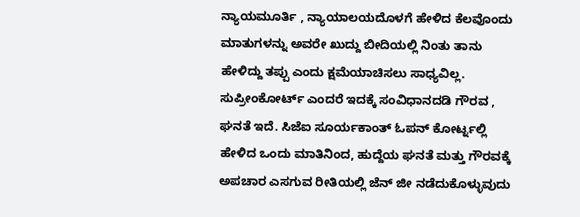ನ್ಯಾಯಮೂರ್ತಿ , ನ್ಯಾಯಾಲಯದೊಳಗೆ ಹೇಳಿದ ಕೆಲವೊಂದು ಮಾತುಗಳನ್ನು ಅವರೇ ಖುದ್ದು ಬೀದಿಯಲ್ಲಿ ನಿಂತು ತಾನು ಹೇಳಿದ್ದು ತಪ್ಪು ಎಂದು ಕ್ಷಮೆಯಾಚಿಸಲು ಸಾಧ್ಯವಿಲ್ಲ.
ಸುಪ್ರೀಂಕೋರ್ಟ್ ಎಂದರೆ ಇದಕ್ಕೆ ಸಂವಿಧಾನದಡಿ ಗೌರವ , ಘನತೆ ಇದೆ. ಸಿಜೆಐ ಸೂರ್ಯಕಾಂತ್ ಓಪನ್ ಕೋರ್ಟ್ನಲ್ಲಿ ಹೇಳಿದ ಒಂದು ಮಾತಿನಿಂದ, ಹುದ್ದೆಯ ಘನತೆ ಮತ್ತು ಗೌರವಕ್ಕೆ ಅಪಚಾರ ಎಸಗುವ ರೀತಿಯಲ್ಲಿ ಜೆನ್ ಜೀ ನಡೆದುಕೊಳ್ಳುವುದು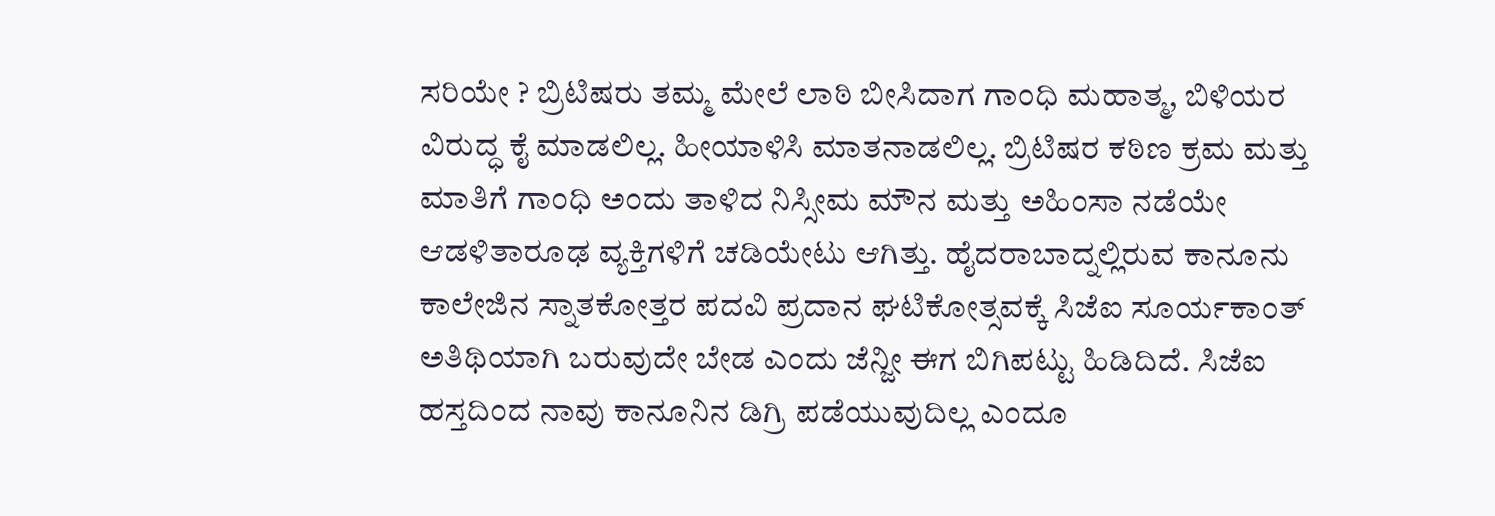ಸರಿಯೇ ? ಬ್ರಿಟಿಷರು ತಮ್ಮ ಮೇಲೆ ಲಾಠಿ ಬೀಸಿದಾಗ ಗಾಂಧಿ ಮಹಾತ್ಮ, ಬಿಳಿಯರ ವಿರುದ್ಧ ಕೈ ಮಾಡಲಿಲ್ಲ. ಹೀಯಾಳಿಸಿ ಮಾತನಾಡಲಿಲ್ಲ. ಬ್ರಿಟಿಷರ ಕಠಿಣ ಕ್ರಮ ಮತ್ತು ಮಾತಿಗೆ ಗಾಂಧಿ ಅಂದು ತಾಳಿದ ನಿಸ್ಸೀಮ ಮೌನ ಮತ್ತು ಅಹಿಂಸಾ ನಡೆಯೇ ಆಡಳಿತಾರೂಢ ವ್ಯಕ್ತಿಗಳಿಗೆ ಚಡಿಯೇಟು ಆಗಿತ್ತು. ಹೈದರಾಬಾದ್ನಲ್ಲಿರುವ ಕಾನೂನು ಕಾಲೇಜಿನ ಸ್ನಾತಕೋತ್ತರ ಪದವಿ ಪ್ರದಾನ ಘಟಿಕೋತ್ಸವಕ್ಕೆ ಸಿಜೆಐ ಸೂರ್ಯಕಾಂತ್ ಅತಿಥಿಯಾಗಿ ಬರುವುದೇ ಬೇಡ ಎಂದು ಜೆನ್ಜೀ ಈಗ ಬಿಗಿಪಟ್ಟು ಹಿಡಿದಿದೆ. ಸಿಜೆಐ ಹಸ್ತದಿಂದ ನಾವು ಕಾನೂನಿನ ಡಿಗ್ರಿ ಪಡೆಯುವುದಿಲ್ಲ ಎಂದೂ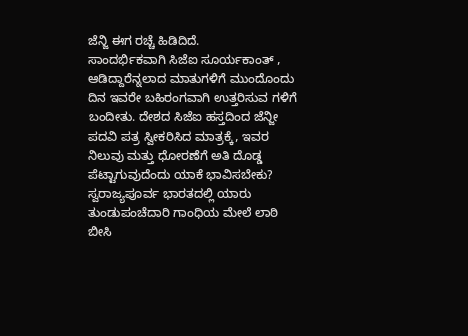ಜೆನ್ಜಿ ಈಗ ರಚ್ಚೆ ಹಿಡಿದಿದೆ.
ಸಾಂದರ್ಭಿಕವಾಗಿ ಸಿಜೆಐ ಸೂರ್ಯಕಾಂತ್ , ಆಡಿದ್ದಾರೆನ್ನಲಾದ ಮಾತುಗಳಿಗೆ ಮುಂದೊಂದು ದಿನ ಇವರೇ ಬಹಿರಂಗವಾಗಿ ಉತ್ತರಿಸುವ ಗಳಿಗೆ ಬಂದೀತು. ದೇಶದ ಸಿಜೆಐ ಹಸ್ತದಿಂದ ಜೆನ್ಜೀ ಪದವಿ ಪತ್ರ ಸ್ವೀಕರಿಸಿದ ಮಾತ್ರಕ್ಕೆ, ಇವರ ನಿಲುವು ಮತ್ತು ಧೋರಣೆಗೆ ಅತಿ ದೊಡ್ಡ ಪೆಟ್ಟಾಗುವುದೆಂದು ಯಾಕೆ ಭಾವಿಸಬೇಕು? ಸ್ವರಾಜ್ಯಪೂರ್ವ ಭಾರತದಲ್ಲಿ ಯಾರು ತುಂಡುಪಂಚೆದಾರಿ ಗಾಂಧಿಯ ಮೇಲೆ ಲಾಠಿ ಬೀಸಿ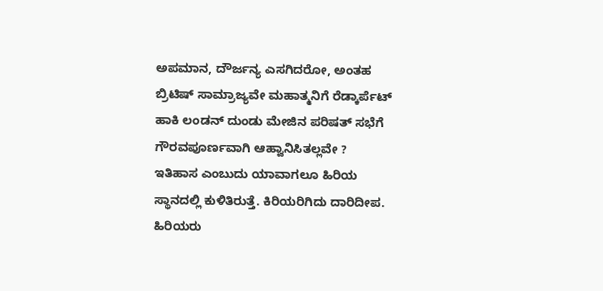ಅಪಮಾನ, ದೌರ್ಜನ್ಯ ಎಸಗಿದರೋ, ಅಂತಹ ಬ್ರಿಟಿಷ್ ಸಾಮ್ರಾಜ್ಯವೇ ಮಹಾತ್ಮನಿಗೆ ರೆಡ್ಕಾರ್ಪೆಟ್ ಹಾಕಿ ಲಂಡನ್ ದುಂಡು ಮೇಜಿನ ಪರಿಷತ್ ಸಭೆಗೆ ಗೌರವಪೂರ್ಣವಾಗಿ ಆಹ್ವಾನಿಸಿತಲ್ಲವೇ ?
ಇತಿಹಾಸ ಎಂಬುದು ಯಾವಾಗಲೂ ಹಿರಿಯ ಸ್ಥಾನದಲ್ಲಿ ಕುಳಿತಿರುತ್ತೆ. ಕಿರಿಯರಿಗಿದು ದಾರಿದೀಪ. ಹಿರಿಯರು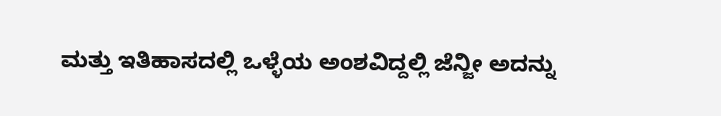ಮತ್ತು ಇತಿಹಾಸದಲ್ಲಿ ಒಳ್ಳೆಯ ಅಂಶವಿದ್ದಲ್ಲಿ ಜೆನ್ಜೀ ಅದನ್ನು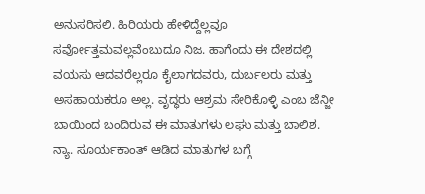ಅನುಸರಿಸಲಿ. ಹಿರಿಯರು ಹೇಳಿದ್ದೆಲ್ಲವೂ ಸರ್ವೋತ್ತಮವಲ್ಲವೆಂಬುದೂ ನಿಜ. ಹಾಗೆಂದು ಈ ದೇಶದಲ್ಲಿ ವಯಸು ಆದವರೆಲ್ಲರೂ ಕೈಲಾಗದವರು, ದುರ್ಬಲರು ಮತ್ತು ಅಸಹಾಯಕರೂ ಅಲ್ಲ. ವೃದ್ಧರು ಆಶ್ರಮ ಸೇರಿಕೊಳ್ಳಿ ಎಂಬ ಜೆನ್ಜೀ ಬಾಯಿಂದ ಬಂದಿರುವ ಈ ಮಾತುಗಳು ಲಘು ಮತ್ತು ಬಾಲಿಶ. ನ್ಯಾ. ಸೂರ್ಯಕಾಂತ್ ಆಡಿದ ಮಾತುಗಳ ಬಗ್ಗೆ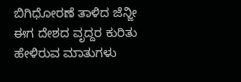ಬಿಗಿಧೋರಣೆ ತಾಳಿದ ಜೆನ್ಜೀ ಈಗ ದೇಶದ ವೃದ್ದರ ಕುರಿತು ಹೇಳಿರುವ ಮಾತುಗಳು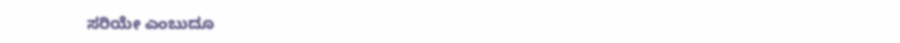ಸರಿಯೇ ಎಂಬುದೂ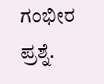ಗಂಭೀರ ಪ್ರಶ್ನೆ.